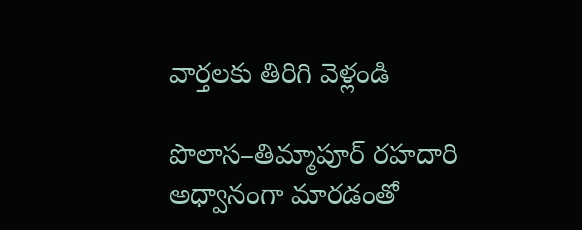వార్తలకు తిరిగి వెళ్లండి

పొలాస–తిమ్మాపూర్ రహదారి అధ్వానంగా మారడంతో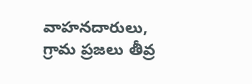వాహనదారులు, గ్రామ ప్రజలు తీవ్ర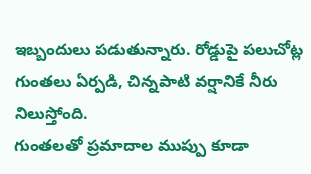ఇబ్బందులు పడుతున్నారు. రోడ్డుపై పలుచోట్ల గుంతలు ఏర్పడి, చిన్నపాటి వర్షానికే నీరు నిలుస్తోంది.
గుంతలతో ప్రమాదాల ముప్పు కూడా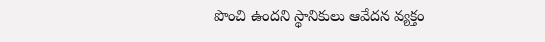పొంచి ఉందని స్థానికులు ఆవేదన వ్యక్తం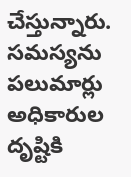చేస్తున్నారు. సమస్యను పలుమార్లు అధికారుల దృష్టికి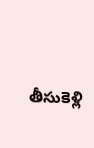తీసుకెళ్లి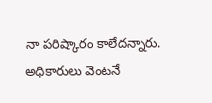నా పరిష్కారం కాలేదన్నారు. అధికారులు వెంటనే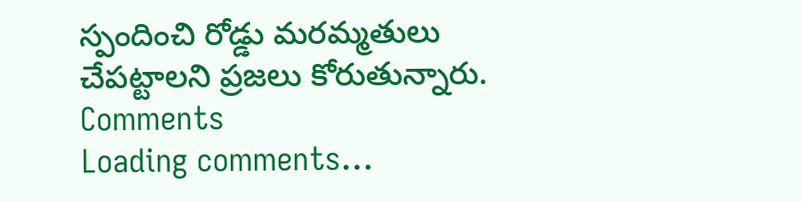స్పందించి రోడ్డు మరమ్మతులు చేపట్టాలని ప్రజలు కోరుతున్నారు.
Comments
Loading comments...